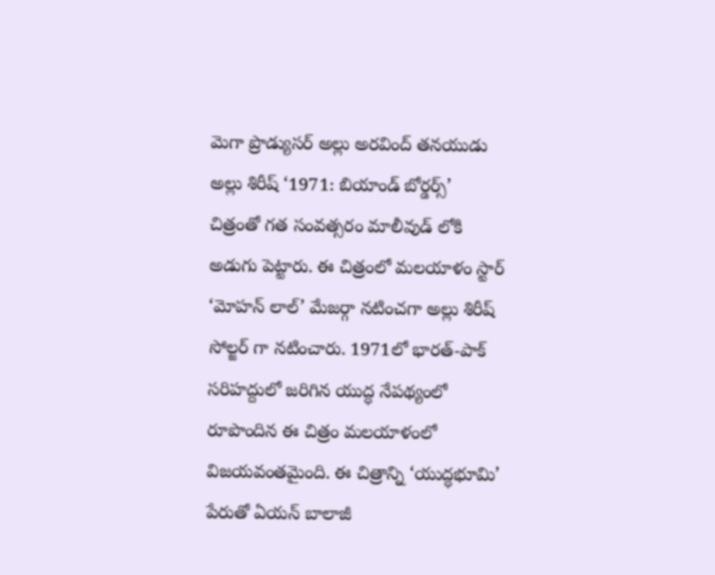మెగా ప్రొడ్యుసర్ అల్లు అరవింద్ తనయుడు అల్లు శిరీష్ ‘1971: బియాండ్ బోర్డర్స్’ చిత్రంతో గత సంవత్సరం మాలీవుడ్ లోకి అడుగు పెట్టారు. ఈ చిత్రంలో మలయాళం స్టార్ ‘మోహన్ లాల్’ మేజర్గా నటించగా అల్లు శిరీష్ సోల్జర్ గా నటించారు. 1971లో భారత్-పాక్ సరిహద్దులో జరిగిన యుద్ధ నేపథ్యంలో రూపొందిన ఈ చిత్రం మలయాళంలో విజయవంతమైంది. ఈ చిత్రాన్ని ‘యుద్ధభూమి’ పేరుతో ఏయన్ బాలాజీ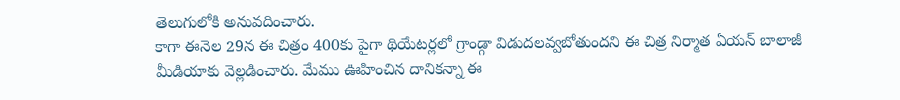తెలుగులోకి అనువదించారు.
కాగా ఈనెల 29న ఈ చిత్రం 400కు పైగా థియేటర్లలో గ్రాండ్గా విడుదలవ్వబోతుందని ఈ చిత్ర నిర్మాత ఏయన్ బాలాజీ మీడియాకు వెల్లడించారు. మేము ఊహించిన దానికన్నా ఈ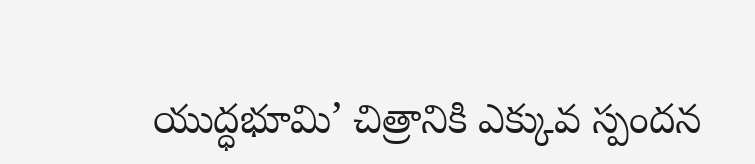యుద్ధభూమి’ చిత్రానికి ఎక్కువ స్పందన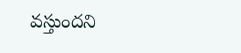వస్తుందని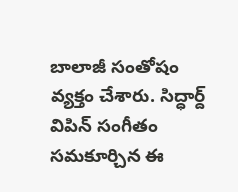బాలాజీ సంతోషం వ్యక్తం చేశారు. సిద్ధార్ద్ విపిన్ సంగీతం సమకూర్చిన ఈ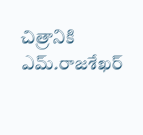చిత్రానికి ఎమ్.రాజశేఖర్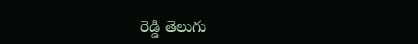రెడ్డి తెలుగు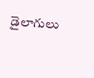డైలాగులు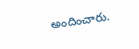అందించారు.